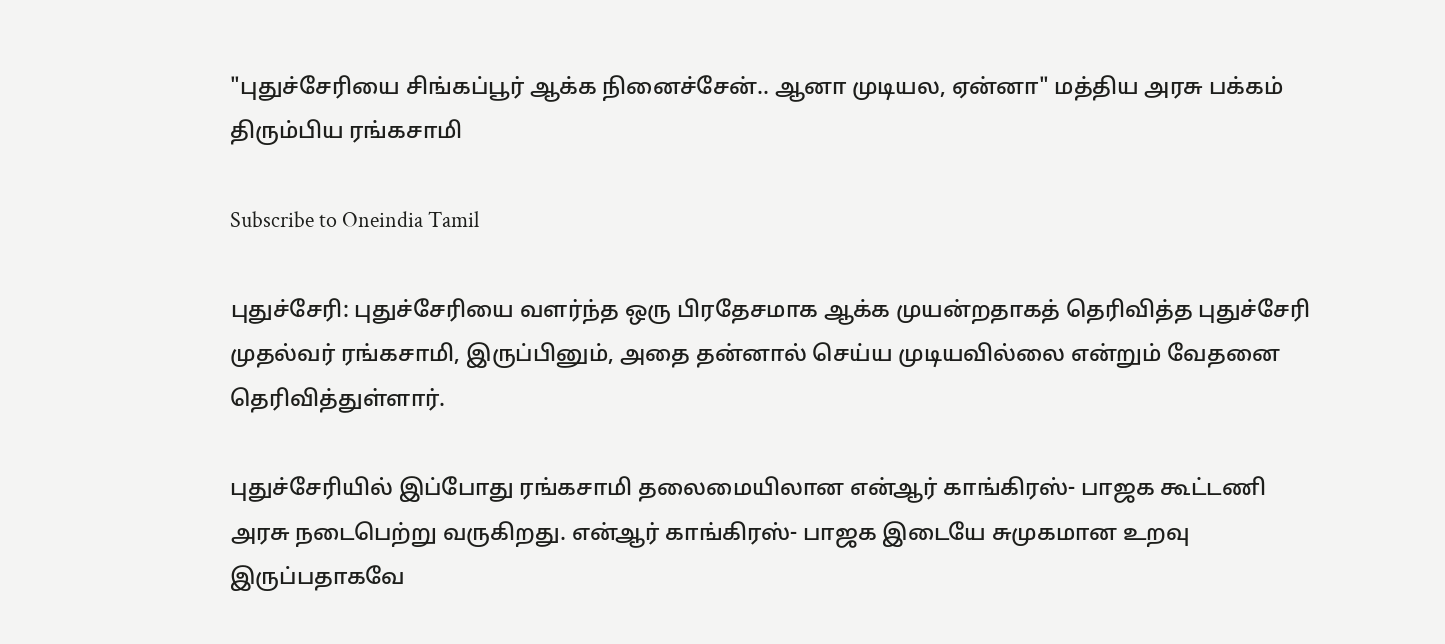"புதுச்சேரியை சிங்கப்பூர் ஆக்க நினைச்சேன்.. ஆனா முடியல, ஏன்னா" மத்திய அரசு பக்கம் திரும்பிய ரங்கசாமி

Subscribe to Oneindia Tamil

புதுச்சேரி: புதுச்சேரியை வளர்ந்த ஒரு பிரதேசமாக ஆக்க முயன்றதாகத் தெரிவித்த புதுச்சேரி முதல்வர் ரங்கசாமி, இருப்பினும், அதை தன்னால் செய்ய முடியவில்லை என்றும் வேதனை தெரிவித்துள்ளார்.

புதுச்சேரியில் இப்போது ரங்கசாமி தலைமையிலான என்ஆர் காங்கிரஸ்- பாஜக கூட்டணி அரசு நடைபெற்று வருகிறது. என்ஆர் காங்கிரஸ்- பாஜக இடையே சுமுகமான உறவு இருப்பதாகவே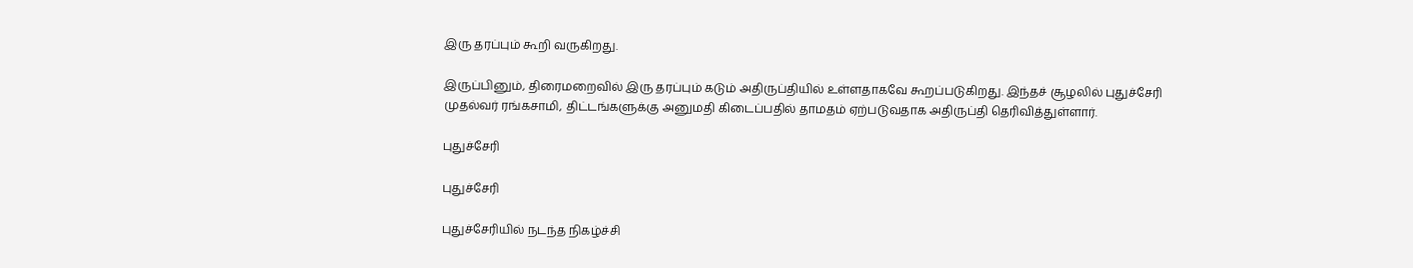இரு தரப்பும் கூறி வருகிறது.

இருப்பினும், திரைமறைவில் இரு தரப்பும் கடும் அதிருப்தியில் உள்ளதாகவே கூறப்படுகிறது. இந்தச் சூழலில் புதுச்சேரி முதல்வர் ரங்கசாமி, திட்டங்களுக்கு அனுமதி கிடைப்பதில் தாமதம் ஏற்படுவதாக அதிருப்தி தெரிவித்துள்ளார்.

புதுச்சேரி

புதுச்சேரி

புதுச்சேரியில் நடந்த நிகழ்ச்சி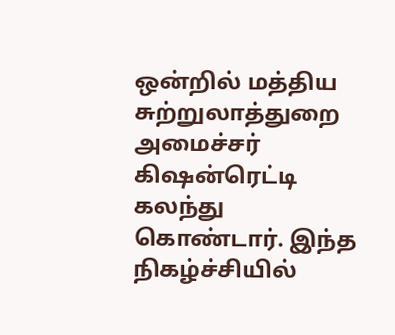ஒன்றில் மத்திய சுற்றுலாத்துறை அமைச்சர் கிஷன்ரெட்டி கலந்து கொண்டார். இந்த நிகழ்ச்சியில்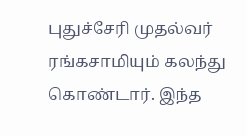புதுச்சேரி முதல்வர் ரங்கசாமியும் கலந்து கொண்டார். இந்த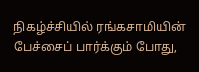நிகழ்ச்சியில் ரங்கசாமியின் பேச்சைப் பார்க்கும் போது,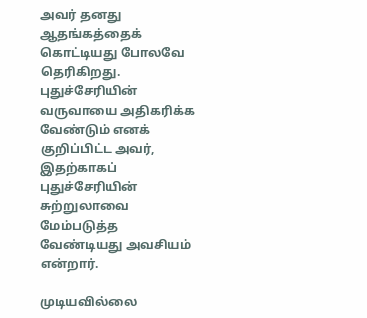அவர் தனது ஆதங்கத்தைக் கொட்டியது போலவே தெரிகிறது. புதுச்சேரியின் வருவாயை அதிகரிக்க வேண்டும் எனக் குறிப்பிட்ட அவர், இதற்காகப் புதுச்சேரியின் சுற்றுலாவை மேம்படுத்த வேண்டியது அவசியம் என்றார்.

முடியவில்லை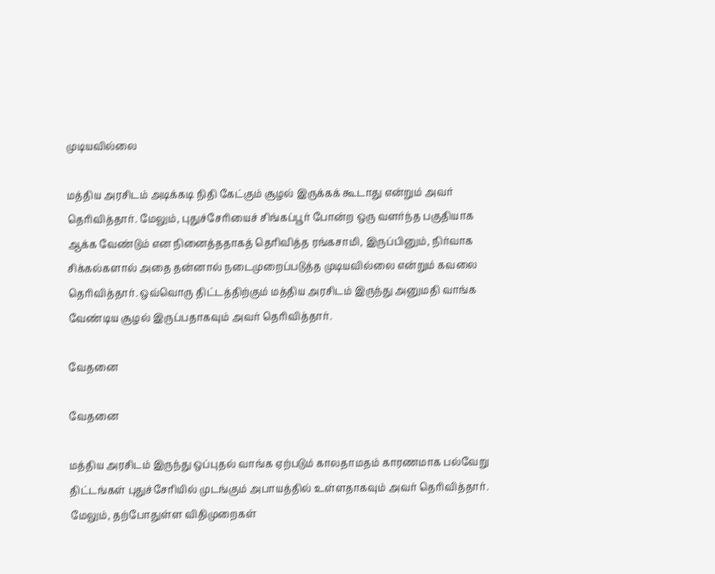முடியவில்லை

மத்திய அரசிடம் அடிக்கடி நிதி கேட்கும் சூழல் இருக்கக் கூடாது என்றும் அவர் தெரிவித்தார். மேலும், புதுச்சேரியைச் சிங்கப்பூர் போன்ற ஒரு வளர்ந்த பகுதியாக ஆக்க வேண்டும் என நினைத்ததாகத் தெரிவித்த ரங்கசாமி, இருப்பினும், நிர்வாக சிக்கல்களால் அதை தன்னால் நடைமுறைப்படுத்த முடியவில்லை என்றும் கவலை தெரிவித்தார். ஒவ்வொரு திட்டத்திற்கும் மத்திய அரசிடம் இருந்து அனுமதி வாங்க வேண்டிய சூழல் இருப்பதாகவும் அவர் தெரிவித்தார்.

வேதனை

வேதனை

மத்திய அரசிடம் இருந்து ஒப்புதல் வாங்க ஏற்படும் காலதாமதம் காரணமாக பல்வேறு திட்டங்கள் புதுச்சேரியில் முடங்கும் அபாயத்தில் உள்ளதாகவும் அவர் தெரிவித்தார். மேலும், தற்போதுள்ள விதிமுறைகள்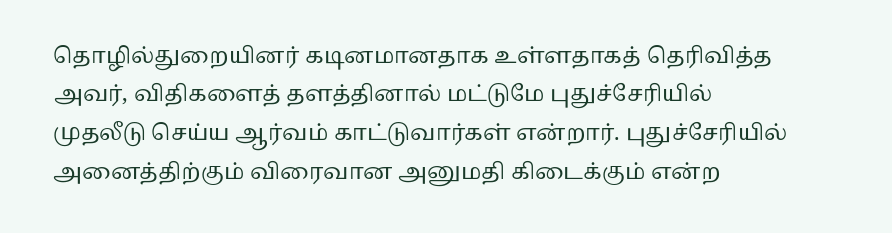தொழில்துறையினர் கடினமானதாக உள்ளதாகத் தெரிவித்த அவர், விதிகளைத் தளத்தினால் மட்டுமே புதுச்சேரியில் முதலீடு செய்ய ஆர்வம் காட்டுவார்கள் என்றார். புதுச்சேரியில் அனைத்திற்கும் விரைவான அனுமதி கிடைக்கும் என்ற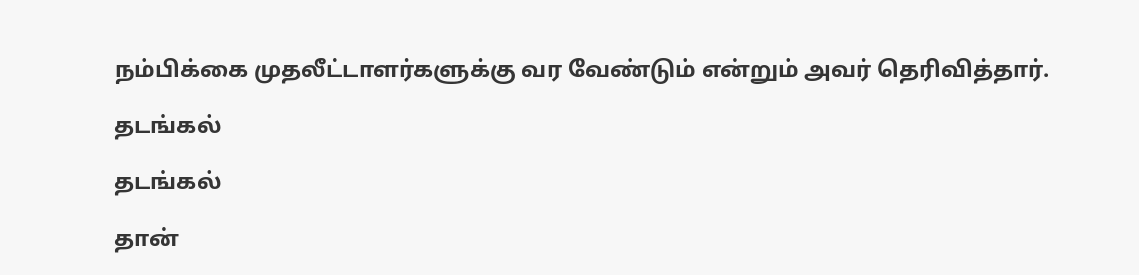நம்பிக்கை முதலீட்டாளர்களுக்கு வர வேண்டும் என்றும் அவர் தெரிவித்தார்.

தடங்கல்

தடங்கல்

தான்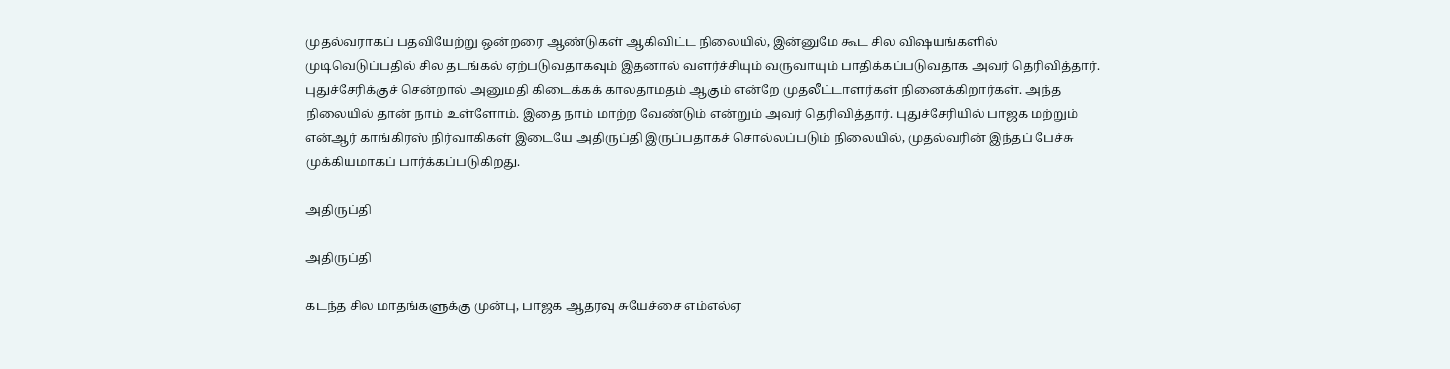முதல்வராகப் பதவியேற்று ஒன்றரை ஆண்டுகள் ஆகிவிட்ட நிலையில், இன்னுமே கூட சில விஷயங்களில் முடிவெடுப்பதில் சில தடங்கல் ஏற்படுவதாகவும் இதனால் வளர்ச்சியும் வருவாயும் பாதிக்கப்படுவதாக அவர் தெரிவித்தார். புதுச்சேரிக்குச் சென்றால் அனுமதி கிடைக்கக் காலதாமதம் ஆகும் என்றே முதலீட்டாளர்கள் நினைக்கிறார்கள். அந்த நிலையில் தான் நாம் உள்ளோம். இதை நாம் மாற்ற வேண்டும் என்றும் அவர் தெரிவித்தார். புதுச்சேரியில் பாஜக மற்றும் என்ஆர் காங்கிரஸ் நிர்வாகிகள் இடையே அதிருப்தி இருப்பதாகச் சொல்லப்படும் நிலையில், முதல்வரின் இந்தப் பேச்சு முக்கியமாகப் பார்க்கப்படுகிறது.

அதிருப்தி

அதிருப்தி

கடந்த சில மாதங்களுக்கு முன்பு, பாஜக ஆதரவு சுயேச்சை எம்எல்ஏ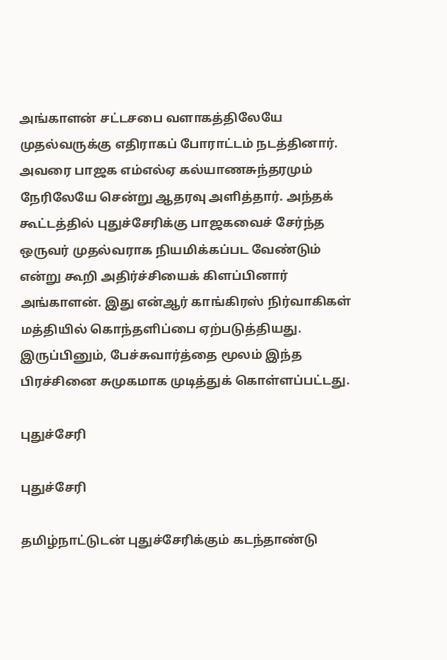அங்காளன் சட்டசபை வளாகத்திலேயே முதல்வருக்கு எதிராகப் போராட்டம் நடத்தினார். அவரை பாஜக எம்எல்ஏ கல்யாணசுந்தரமும் நேரிலேயே சென்று ஆதரவு அளித்தார். அந்தக் கூட்டத்தில் புதுச்சேரிக்கு பாஜகவைச் சேர்ந்த ஒருவர் முதல்வராக நியமிக்கப்பட வேண்டும் என்று கூறி அதிர்ச்சியைக் கிளப்பினார் அங்காளன். இது என்ஆர் காங்கிரஸ் நிர்வாகிகள் மத்தியில் கொந்தளிப்பை ஏற்படுத்தியது. இருப்பினும், பேச்சுவார்த்தை மூலம் இந்த பிரச்சினை சுமுகமாக முடித்துக் கொள்ளப்பட்டது.

புதுச்சேரி

புதுச்சேரி

தமிழ்நாட்டுடன் புதுச்சேரிக்கும் கடந்தாண்டு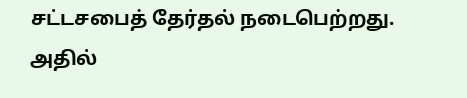சட்டசபைத் தேர்தல் நடைபெற்றது. அதில்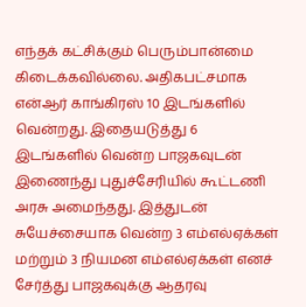எந்தக் கட்சிக்கும் பெரும்பான்மை கிடைக்கவில்லை. அதிகபட்சமாக என்ஆர் காங்கிரஸ் 10 இடங்களில் வென்றது. இதையடுத்து 6 இடங்களில் வென்ற பாஜகவுடன் இணைந்து புதுச்சேரியில் கூட்டணி அரசு அமைந்தது. இத்துடன் சுயேச்சையாக வென்ற 3 எம்எல்ஏக்கள் மற்றும் 3 நியமன எம்எல்ஏக்கள் எனச் சேர்த்து பாஜகவுக்கு ஆதரவு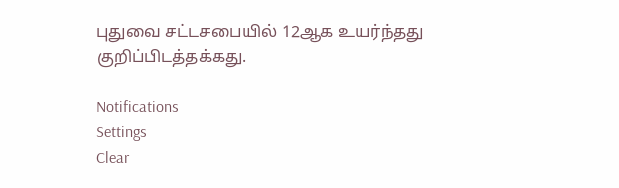புதுவை சட்டசபையில் 12ஆக உயர்ந்தது குறிப்பிடத்தக்கது.

Notifications
Settings
Clear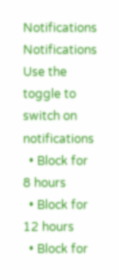Notifications
Notifications
Use the toggle to switch on notifications
  • Block for 8 hours
  • Block for 12 hours
  • Block for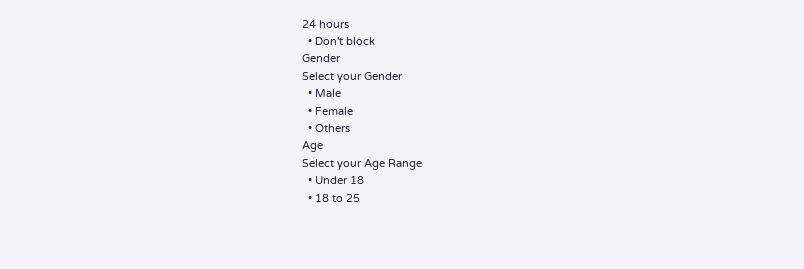24 hours
  • Don't block
Gender
Select your Gender
  • Male
  • Female
  • Others
Age
Select your Age Range
  • Under 18
  • 18 to 25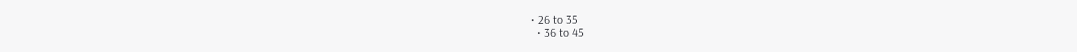• 26 to 35
  • 36 to 45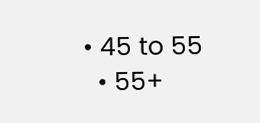• 45 to 55
  • 55+